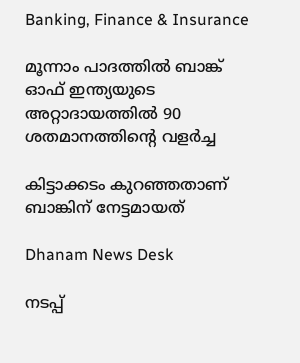Banking, Finance & Insurance

മൂന്നാം പാദത്തില്‍ ബാങ്ക് ഓഫ് ഇന്ത്യയുടെ അറ്റാദായത്തില്‍ 90 ശതമാനത്തിന്റെ വളര്‍ച്ച

കിട്ടാക്കടം കുറഞ്ഞതാണ് ബാങ്കിന് നേട്ടമായത്

Dhanam News Desk

നടപ്പ്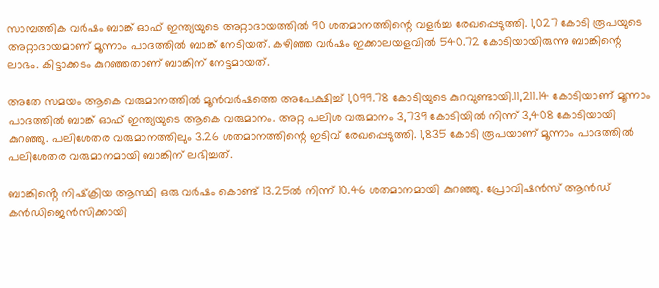സാമ്പത്തിക വര്‍ഷം ബാങ്ക് ഓഫ് ഇന്ത്യയുടെ അറ്റാദായത്തില്‍ 90 ശതമാനത്തിന്റെ വളര്‍ച്ച രേഖപ്പെടുത്തി. 1,027 കോടി രൂപയുടെ അറ്റാദായമാണ് മൂന്നാം പാദത്തില്‍ ബാങ്ക് നേടിയത്. കഴിഞ്ഞ വര്‍ഷം ഇക്കാലയളവില്‍ 540.72 കോടിയായിരുന്നു ബാങ്കിന്റെ ലാഭം. കിട്ടാക്കടം കുറഞ്ഞതാണ് ബാങ്കിന് നേട്ടമായത്.

അതേ സമയം ആകെ വരുമാനത്തില്‍ മൂന്‍വര്‍ഷത്തെ അപേക്ഷിച്ച് 1,099.78 കോടിയുടെ കുറവുണ്ടായി.11,211.14 കോടിയാണ് മൂന്നാം പാദത്തില്‍ ബാങ്ക് ഓഫ് ഇന്ത്യയുടെ ആകെ വരുമാനം. അറ്റ പലിശ വരുമാനം 3,739 കോടിയില്‍ നിന്ന് 3,408 കോടിയായി കുറഞ്ഞു. പലിശേതര വരുമാനത്തിലും 3.26 ശതമാനത്തിന്റെ ഇടിവ് രേഖപ്പെടുത്തി. 1,835 കോടി രൂപയാണ് മൂന്നാം പാദത്തില്‍ പലിശേതര വരുമാനമായി ബാങ്കിന് ലഭിച്ചത്.

ബാങ്കിൻ്റെ നിഷ്‌ക്രിയ ആസ്ഥി ഒരു വര്‍ഷം കൊണ്ട് 13.25ല്‍ നിന്ന് 10.46 ശതമാനമായി കുറഞ്ഞു. പ്രോവിഷന്‍സ് ആന്‍ഡ് കന്‍ഡിജെന്‍സിക്കായി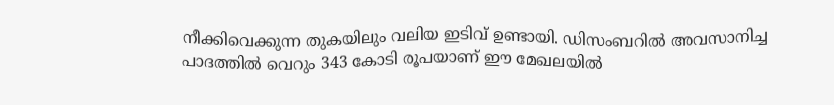നീക്കിവെക്കുന്ന തുകയിലും വലിയ ഇടിവ് ഉണ്ടായി. ഡിസംബറില്‍ അവസാനിച്ച പാദത്തില്‍ വെറും 343 കോടി രൂപയാണ് ഈ മേഖലയില്‍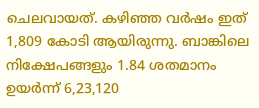ചെലവായത്. കഴിഞ്ഞ വര്‍ഷം ഇത് 1,809 കോടി ആയിരുന്നു. ബാങ്കിലെ നിക്ഷേപങ്ങളും 1.84 ശതമാനം ഉയര്‍ന്ന് 6,23,120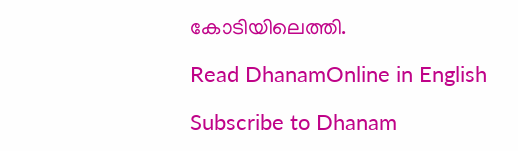കോടിയിലെത്തി.

Read DhanamOnline in English

Subscribe to Dhanam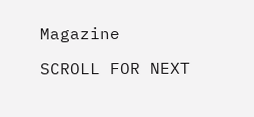Magazine

SCROLL FOR NEXT